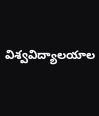విశ్వవిద్యాలయాల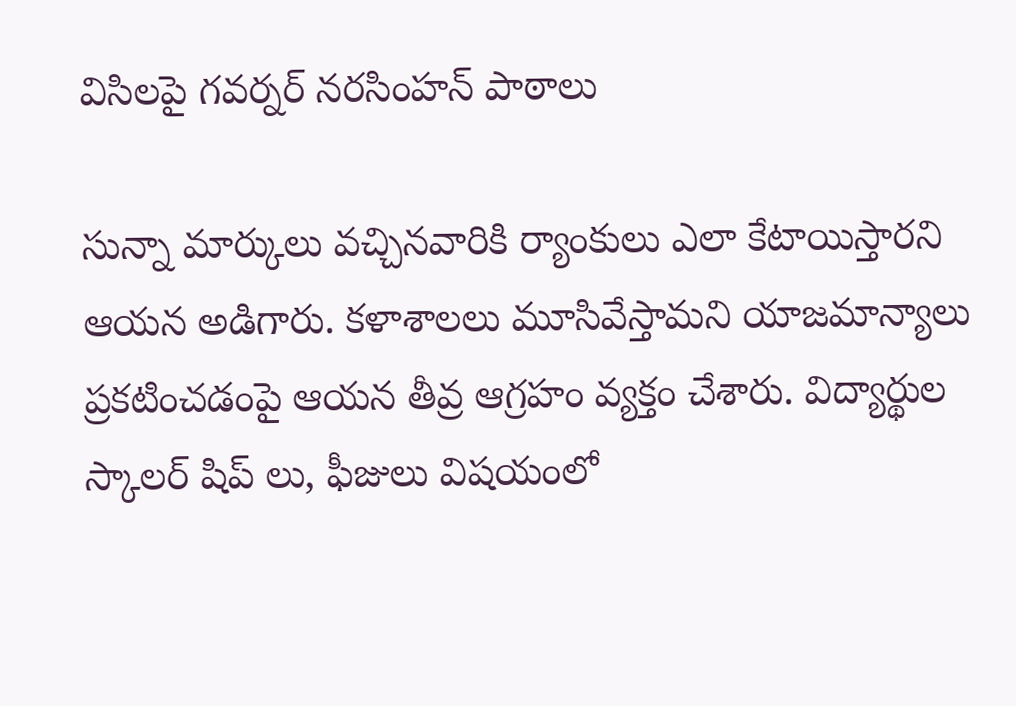విసిలపై గవర్నర్ నరసింహన్ పాఠాలు

సున్నా మార్కులు వచ్చినవారికి ర్యాంకులు ఎలా కేటాయిస్తారని ఆయన అడిగారు. కళాశాలలు మూసివేస్తామని యాజమాన్యాలు ప్రకటించడంపై ఆయన తీవ్ర ఆగ్రహం వ్యక్తం చేశారు. విద్యార్థుల స్కాలర్ షిప్ లు, ఫీజులు విషయంలో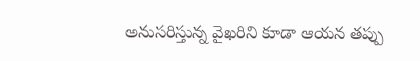అనుసరిస్తున్న వైఖరిని కూడా ఆయన తప్పు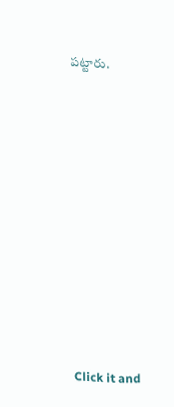పట్టారు.












Click it and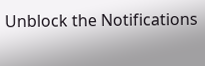Unblock the Notifications